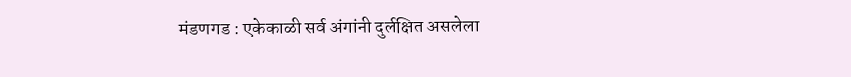मंडणगड : एकेकाळी सर्व अंगांनी दुर्लक्षित असलेला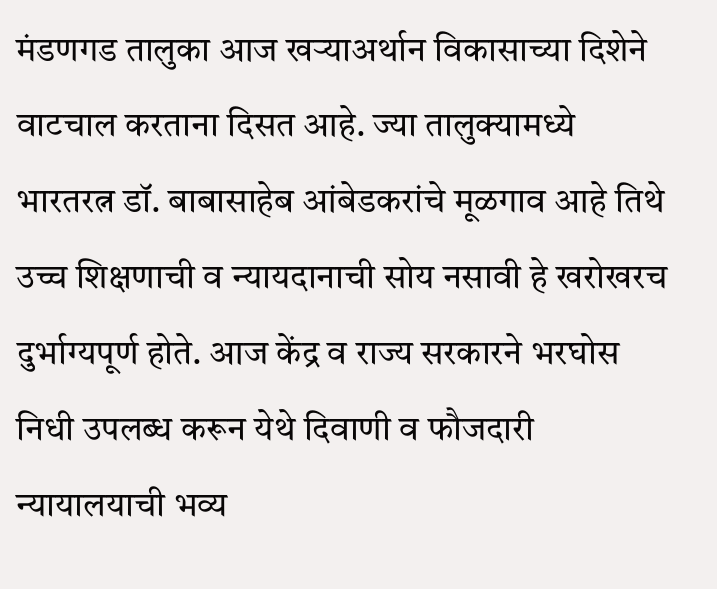मंडणगड तालुका आज खऱ्याअर्थान विकासाच्या दिशेने वाटचाल करताना दिसत आहे. ज्या तालुक्यामध्ये भारतरत्न डॉ. बाबासाहेब आंबेडकरांचे मूळगाव आहे तिथे उच्च शिक्षणाची व न्यायदानाची सोय नसावी हे खरोखरच दुर्भाग्यपूर्ण होते. आज केंद्र व राज्य सरकारने भरघोस निधी उपलब्ध करून येथे दिवाणी व फौजदारी न्यायालयाची भव्य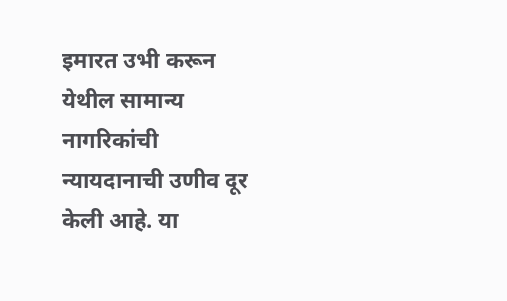इमारत उभी करून येथील सामान्य नागरिकांची न्यायदानाची उणीव दूर केली आहे. या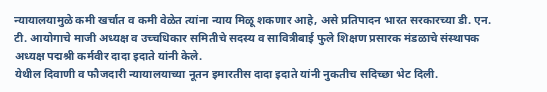न्यायालयामुळे कमी खर्चात व कमी वेळेत त्यांना न्याय मिळू शकणार आहे, असे प्रतिपादन भारत सरकारच्या डी. एन. टी. आयोगाचे माजी अध्यक्ष व उच्चधिकार समितीचे सदस्य व सावित्रीबाई फुले शिक्षण प्रसारक मंडळाचे संस्थापक अध्यक्ष पद्मश्री कर्मवीर दादा इदाते यांनी केले.
येथील दिवाणी व फौजदारी न्यायालयाच्या नूतन इमारतीस दादा इदाते यांनी नुकतीच सदिच्छा भेट दिली.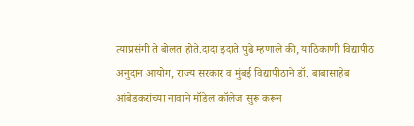त्याप्रसंगी ते बोलत होते.दादा इदाते पुढे म्हणाले की, याठिकाणी विद्यापीठ अनुदान आयोग, राज्य सरकार व मुंबई विद्यापीठाने डॉ. बाबासाहेब आंबेडकरांच्या नावाने मॉडेल कॉलेज सुरू करून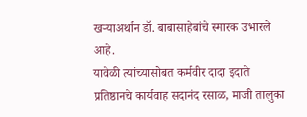खऱ्याअर्थान डॉ. बाबासाहेबांचे स्मारक उभारले आहे.
यावेळी त्यांच्यासोबत कर्मवीर दादा इदाते प्रतिष्ठानचे कार्यवाह सदानंद रसाळ, माजी तालुका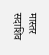मास्तर सदाशिव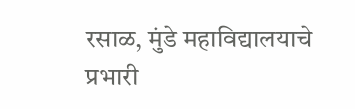रसाळ, मुंडे महाविद्यालयाचे प्रभारी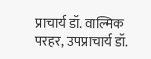प्राचार्य डॉ. वाल्मिक परहर, उपप्राचार्य डॉ.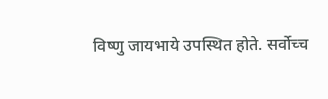विष्णु जायभाये उपस्थित होते. सर्वोच्च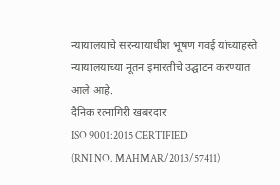न्यायालयाचे सरन्यायाधीश भूषण गवई यांच्याहस्ते न्यायालयाच्या नूतन इमारतीचे उद्घाटन करण्यात आले आहे.
दैनिक रत्नागिरी खबरदार
ISO 9001:2015 CERTIFIED
(RNI NO. MAHMAR/2013/57411)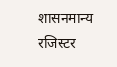शासनमान्य रजिस्टर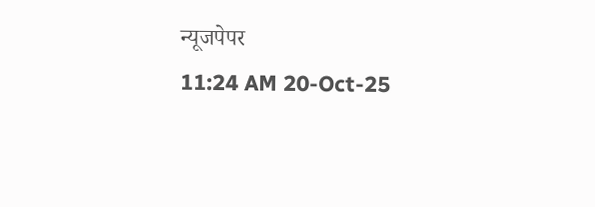न्यूजपेपर
11:24 AM 20-Oct-25